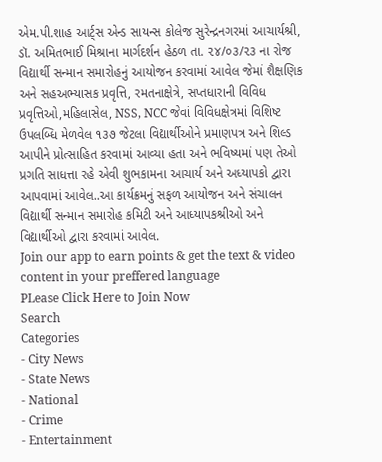એમ.પી.શાહ આર્ટ્સ એન્ડ સાયન્સ કોલેજ સુરેન્દ્રનગરમાં આચાર્યશ્રી, ડૉ. અમિતભાઈ મિશ્રાના માર્ગદર્શન હેઠળ તા. ૨૪/૦૩/૨૩ ના રોજ વિદ્યાર્થી સન્માન સમારોહનું આયોજન કરવામાં આવેલ જેમાં શૈક્ષણિક અને સહઅભ્યાસક પ્રવૃત્તિ, રમતનાક્ષેત્રે, સપ્તધારાની વિવિધ પ્રવૃત્તિઓ,મહિલાસેલ, NSS, NCC જેવાં વિવિધક્ષેત્રમાં વિશિષ્ટ ઉપલબ્ધિ મેળવેલ ૧૩૭ જેટલા વિદ્યાર્થીઓને પ્રમાણપત્ર અને શિલ્ડ આપીને પ્રોત્સાહિત કરવામાં આવ્યા હતા અને ભવિષ્યમાં પણ તેઓ પ્રગતિ સાધત્તા રહે એવી શુભકામના આચાર્ય અને અધ્યાપકો દ્વારા આપવામાં આવેલ..આ કાર્યક્રમનું સફળ આયોજન અને સંચાલન વિદ્યાર્થી સન્માન સમારોહ કમિટી અને આધ્યાપકશ્રીઓ અને વિદ્યાર્થીઓ દ્વારા કરવામાં આવેલ.
Join our app to earn points & get the text & video content in your preffered language
PLease Click Here to Join Now
Search
Categories
- City News
- State News
- National
- Crime
- Entertainment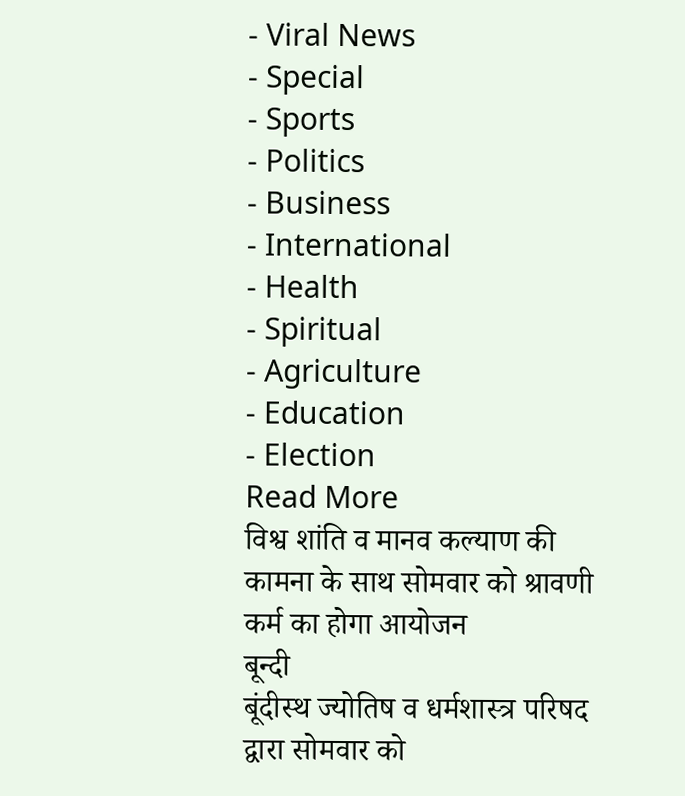- Viral News
- Special
- Sports
- Politics
- Business
- International
- Health
- Spiritual
- Agriculture
- Education
- Election
Read More
विश्व शांति व मानव कल्याण की कामना के साथ सोमवार को श्रावणी कर्म का होगा आयोजन
बून्दी
बूंदीस्थ ज्योतिष व धर्मशास्त्र परिषद द्वारा सोमवार को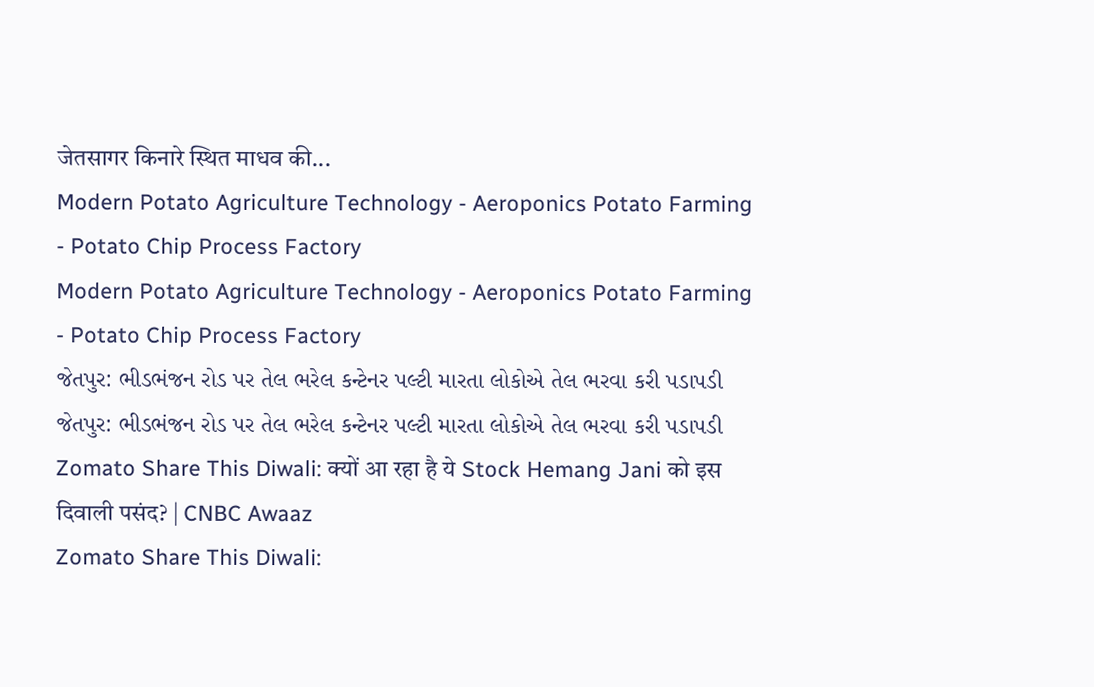जेतसागर किनारे स्थित माधव की...
Modern Potato Agriculture Technology - Aeroponics Potato Farming - Potato Chip Process Factory
Modern Potato Agriculture Technology - Aeroponics Potato Farming - Potato Chip Process Factory
જેતપુર: ભીડભંજન રોડ પર તેલ ભરેલ કન્ટેનર પલ્ટી મારતા લોકોએ તેલ ભરવા કરી પડાપડી
જેતપુર: ભીડભંજન રોડ પર તેલ ભરેલ કન્ટેનર પલ્ટી મારતા લોકોએ તેલ ભરવા કરી પડાપડી
Zomato Share This Diwali: क्यों आ रहा है ये Stock Hemang Jani को इस दिवाली पसंद? | CNBC Awaaz
Zomato Share This Diwali: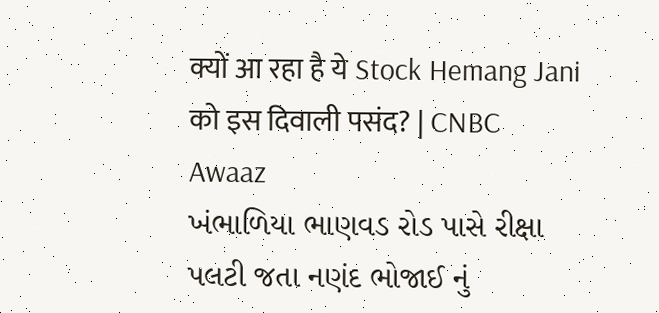क्यों आ रहा है ये Stock Hemang Jani को इस दिवाली पसंद? | CNBC Awaaz
ખંભાળિયા ભાણવડ રોડ પાસે રીક્ષા પલટી જતા નણંદ ભોજાઈ નું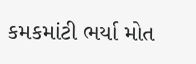કમકમાંટી ભર્યા મોત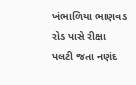ખંભાળિયા ભાણવડ રોડ પાસે રીક્ષા પલટી જતા નણંદ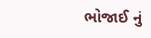ભોજાઈ નું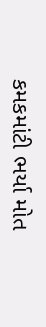કમકમાંટી ભર્યા મોત